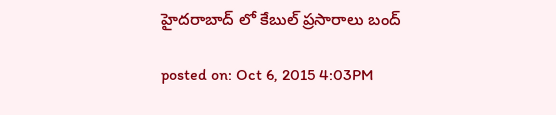హైదరాబాద్ లో కేబుల్ ప్రసారాలు బంద్

posted on: Oct 6, 2015 4:03PM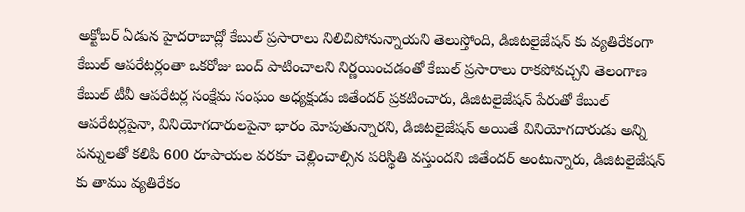అక్టోబర్ ఏడున హైదరాబాద్లో కేబుల్ ప్రసారాలు నిలిచిపోనున్నాయని తెలుస్తోంది, డిజిటలైజేషన్ కు వ్యతిరేకంగా కేబుల్ ఆపరేటర్లంతా ఒకరోజు బంద్ పాటించాలని నిర్ణయించడంతో కేబుల్ ప్రసారాలు రాకపోవచ్చని తెలంగాణ కేబుల్ టీవీ ఆపరేటర్ల సంక్షేమ సంఘం అధ్యక్షుడు జితేందర్ ప్రకటించారు, డిజిటలైజేషన్ పేరుతో కేబుల్ ఆపరేటర్లపైనా, వినియోగదారులపైనా భారం మోపుతున్నారని, డిజిటలైజేషన్ అయితే వినియోగదారుడు అన్ని పన్నులతో కలిపి 600 రూపాయల వరకూ చెల్లించాల్సిన పరిస్థితి వస్తుందని జితేందర్ అంటున్నారు, డిజిటలైజేషన్ కు తాము వ్యతిరేకం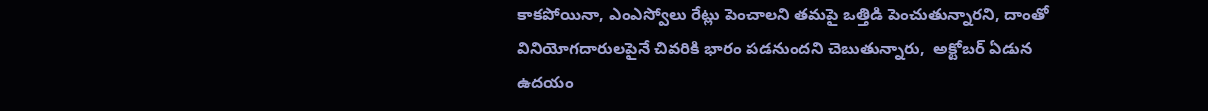కాకపోయినా, ఎంఎస్వోలు రేట్లు పెంచాలని తమపై ఒత్తిడి పెంచుతున్నారని, దాంతో వినియోగదారులపైనే చివరికి భారం పడనుందని చెబుతున్నారు,  అక్టోబర్ ఏడున ఉదయం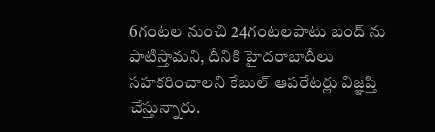6గంటల నుంచి 24గంటలపాటు బంద్ ను పాటిస్తామని, దీనికి హైదరాబాదీలు సహకరించాలని కేబుల్ ఆపరేటర్లు విజ్ఞ‌ప్తి చేస్తున్నారు.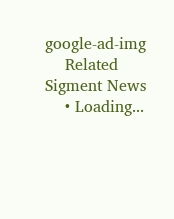google-ad-img
    Related Sigment News
    • Loading...